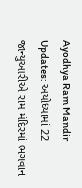Ayodhya Ram Mandir Updates: અયોધ્યામાં 22 જાન્યુઆરીએ રામ મંદિરમાં ભગવાન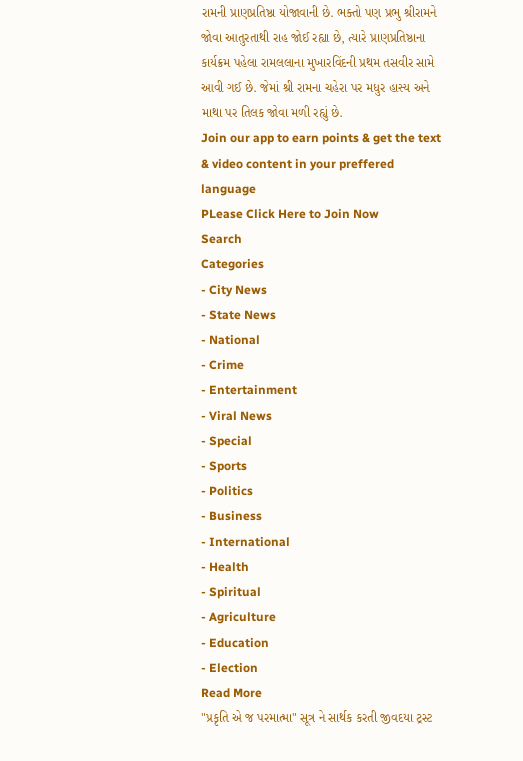રામની પ્રાણપ્રતિષ્ઠા યોજાવાની છે. ભક્તો પણ પ્રભુ શ્રીરામને જોવા આતુરતાથી રાહ જોઈ રહ્યા છે, ત્યારે પ્રાણપ્રતિષ્ઠાના કાર્યક્રમ પહેલા રામલલાના મુખારવિંદની પ્રથમ તસવીર સામે આવી ગઈ છે. જેમાં શ્રી રામના ચહેરા પર મધુર હાસ્ય અને માથા પર તિલક જોવા મળી રહ્યું છે.
Join our app to earn points & get the text & video content in your preffered language
PLease Click Here to Join Now
Search
Categories
- City News
- State News
- National
- Crime
- Entertainment
- Viral News
- Special
- Sports
- Politics
- Business
- International
- Health
- Spiritual
- Agriculture
- Education
- Election
Read More
"પ્રકૃતિ એ જ પરમાત્મા" સૂત્ર ને સાર્થક કરતી જીવદયા ટ્રસ્ટ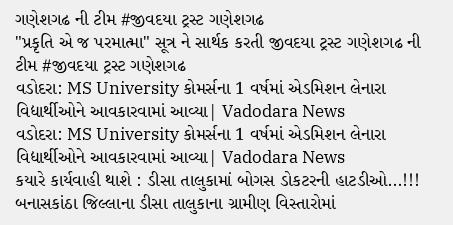ગણેશગઢ ની ટીમ #જીવદયા ટ્રસ્ટ ગણેશગઢ
"પ્રકૃતિ એ જ પરમાત્મા" સૂત્ર ને સાર્થક કરતી જીવદયા ટ્રસ્ટ ગણેશગઢ ની ટીમ #જીવદયા ટ્રસ્ટ ગણેશગઢ
વડોદરા: MS University કોમર્સના 1 વર્ષમાં એડમિશન લેનારા વિદ્યાર્થીઓને આવકારવામાં આવ્યા| Vadodara News
વડોદરા: MS University કોમર્સના 1 વર્ષમાં એડમિશન લેનારા વિદ્યાર્થીઓને આવકારવામાં આવ્યા| Vadodara News
કયારે કાર્યવાહી થાશે : ડીસા તાલુકામાં બોગસ ડોકટરની હાટડીઓ...!!!
બનાસકાંઠા જિલ્લાના ડીસા તાલુકાના ગ્રામીણ વિસ્તારોમાં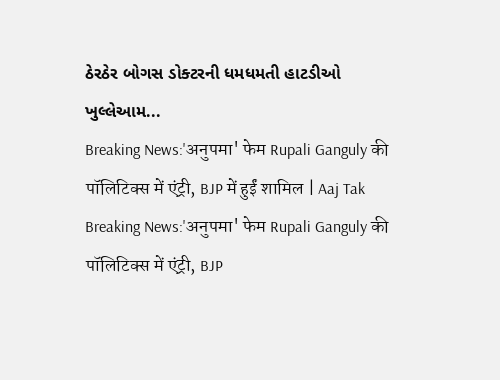ઠેરઠેર બોગસ ડોક્ટરની ધમધમતી હાટડીઓ ખુલ્લેઆમ...
Breaking News:'अनुपमा' फेम Rupali Ganguly की पॉलिटिक्स में एंट्री, BJP में हुईं शामिल | Aaj Tak
Breaking News:'अनुपमा' फेम Rupali Ganguly की पॉलिटिक्स में एंट्री, BJP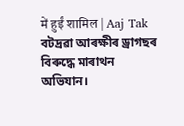में हुईं शामिल | Aaj Tak
বটদ্ৰৱা আৰক্ষীৰ ড্ৰাগছৰ বিৰুদ্ধে মাৰাথন অভিযান।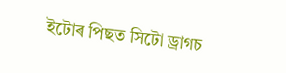ইটোৰ পিছত সিটো ড্ৰাগচ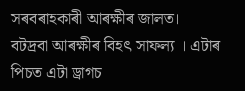সৰবৰাহকাৰী আৰক্ষীৰ জালত।
বটদ্ৰবা আৰক্ষীৰ বিহৎ সাফল্য । এটাৰ পিচত এটা ড্ৰাগচ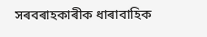সৰবৰাহকাৰীক ধাৰাবাহিক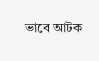ভাবে আটক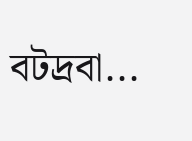বটদ্ৰবা...